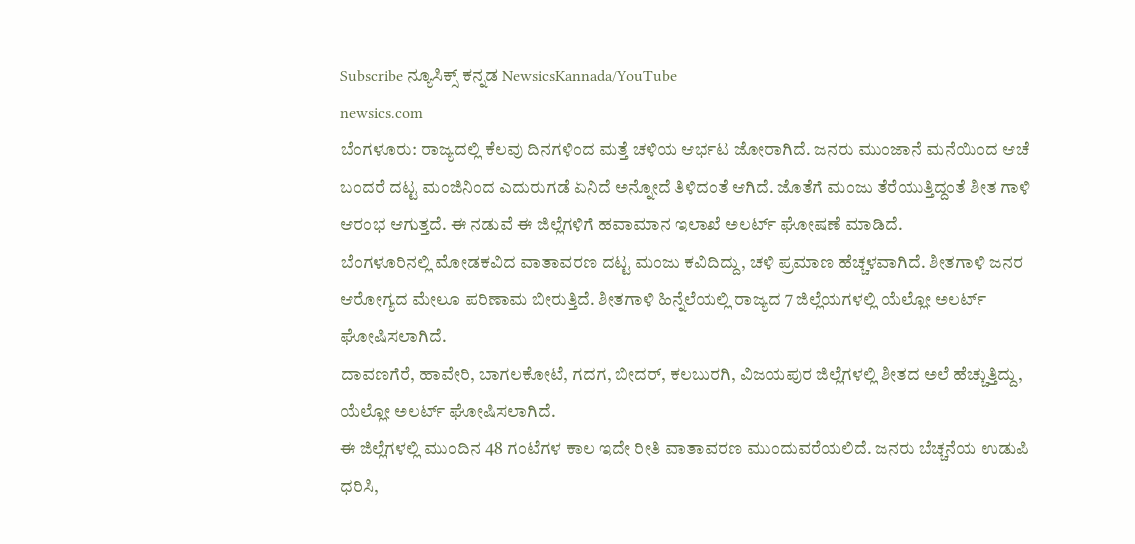Subscribe ನ್ಯೂಸಿಕ್ಸ್ ಕನ್ನಡ NewsicsKannada/YouTube
newsics.com
ಬೆಂಗಳೂರು: ರಾಜ್ಯದಲ್ಲಿ ಕೆಲವು ದಿನಗಳಿಂದ ಮತ್ತೆ ಚಳಿಯ ಆರ್ಭಟ ಜೋರಾಗಿದೆ. ಜನರು ಮುಂಜಾನೆ ಮನೆಯಿಂದ ಆಚೆ ಬಂದರೆ ದಟ್ಟ ಮಂಜಿನಿಂದ ಎದುರುಗಡೆ ಏನಿದೆ ಅನ್ನೋದೆ ತಿಳಿದಂತೆ ಆಗಿದೆ. ಜೊತೆಗೆ ಮಂಜು ತೆರೆಯುತ್ತಿದ್ದಂತೆ ಶೀತ ಗಾಳಿ ಆರಂಭ ಆಗುತ್ತದೆ. ಈ ನಡುವೆ ಈ ಜಿಲ್ಲೆಗಳಿಗೆ ಹವಾಮಾನ ಇಲಾಖೆ ಅಲರ್ಟ್ ಘೋಷಣೆ ಮಾಡಿದೆ.
ಬೆಂಗಳೂರಿನಲ್ಲಿ ಮೋಡಕವಿದ ವಾತಾವರಣ ದಟ್ಟ ಮಂಜು ಕವಿದಿದ್ದು, ಚಳಿ ಪ್ರಮಾಣ ಹೆಚ್ಚಳವಾಗಿದೆ. ಶೀತಗಾಳಿ ಜನರ ಆರೋಗ್ಯದ ಮೇಲೂ ಪರಿಣಾಮ ಬೀರುತ್ತಿದೆ. ಶೀತಗಾಳಿ ಹಿನ್ನೆಲೆಯಲ್ಲಿ ರಾಜ್ಯದ 7 ಜಿಲ್ಲೆಯಗಳಲ್ಲಿ ಯೆಲ್ಲೋ ಅಲರ್ಟ್ ಘೋಷಿಸಲಾಗಿದೆ.
ದಾವಣಗೆರೆ, ಹಾವೇರಿ, ಬಾಗಲಕೋಟೆ, ಗದಗ, ಬೀದರ್, ಕಲಬುರಗಿ, ವಿಜಯಪುರ ಜಿಲ್ಲೆಗಳಲ್ಲಿ ಶೀತದ ಅಲೆ ಹೆಚ್ಚುತ್ತಿದ್ದು, ಯೆಲ್ಲೋ ಅಲರ್ಟ್ ಘೋಷಿಸಲಾಗಿದೆ.
ಈ ಜಿಲ್ಲೆಗಳಲ್ಲಿ ಮುಂದಿನ 48 ಗಂಟೆಗಳ ಕಾಲ ಇದೇ ರೀತಿ ವಾತಾವರಣ ಮುಂದುವರೆಯಲಿದೆ. ಜನರು ಬೆಚ್ಚನೆಯ ಉಡುಪಿ ಧರಿಸಿ,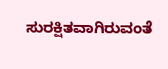ಸುರಕ್ಷಿತವಾಗಿರುವಂತೆ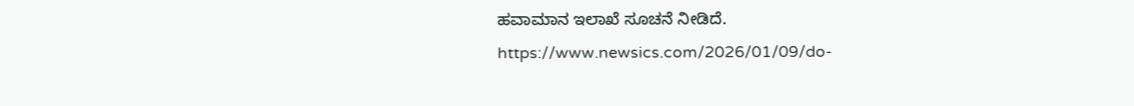ಹವಾಮಾನ ಇಲಾಖೆ ಸೂಚನೆ ನೀಡಿದೆ.
https://www.newsics.com/2026/01/09/do-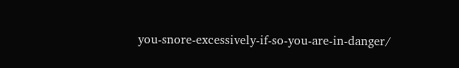you-snore-excessively-if-so-you-are-in-danger/